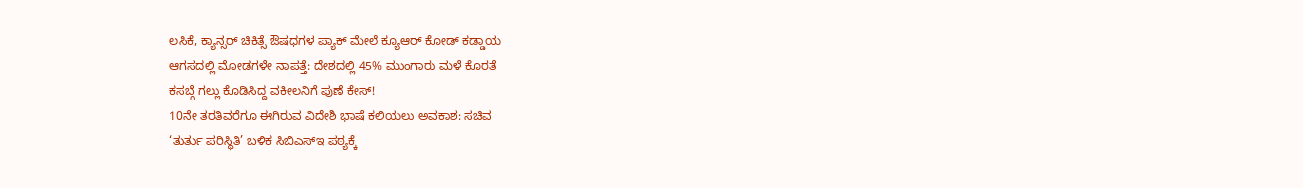ಲಸಿಕೆ, ಕ್ಯಾನ್ಸರ್ ಚಿಕಿತ್ಸೆ ಔಷಧಗಳ ಪ್ಯಾಕ್ ಮೇಲೆ ಕ್ಯೂಆರ್ ಕೋಡ್ ಕಡ್ಡಾಯ
ಆಗಸದಲ್ಲಿ ಮೋಡಗಳೇ ನಾಪತ್ತೆ: ದೇಶದಲ್ಲಿ 45% ಮುಂಗಾರು ಮಳೆ ಕೊರತೆ
ಕಸಬ್ಗೆ ಗಲ್ಲು ಕೊಡಿಸಿದ್ದ ವಕೀಲನಿಗೆ ಪುಣೆ ಕೇಸ್!
10ನೇ ತರತಿವರೆಗೂ ಈಗಿರುವ ವಿದೇಶಿ ಭಾಷೆ ಕಲಿಯಲು ಅವಕಾಶ: ಸಚಿವ
‘ತುರ್ತು ಪರಿಸ್ಥಿತಿ’ ಬಳಿಕ ಸಿಬಿಎಸ್ಇ ಪಠ್ಯಕ್ಕೆ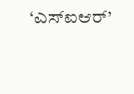‘ಎಸ್ಐಆರ್’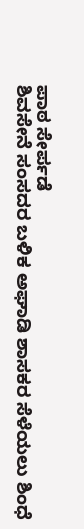ಪಾಠ ಸೇರ್ಪಡೆ
ಶಿವಸೇನೆ ಸಂಸದರ ಬಳಿಕ ಅಘಾಡಿ ಶಾಸಕರ ಸೆಳೆಯಲು ಶಿಂಧೆ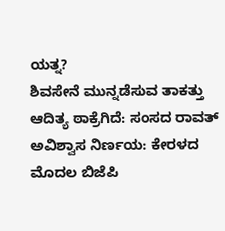ಯತ್ನ?
ಶಿವಸೇನೆ ಮುನ್ನಡೆಸುವ ತಾಕತ್ತು ಆದಿತ್ಯ ಠಾಕ್ರೆಗಿದೆ: ಸಂಸದ ರಾವತ್
ಅವಿಶ್ವಾಸ ನಿರ್ಣಯ: ಕೇರಳದ ಮೊದಲ ಬಿಜೆಪಿ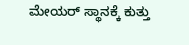ಮೇಯರ್ ಸ್ಥಾನಕ್ಕೆ ಕುತ್ತು